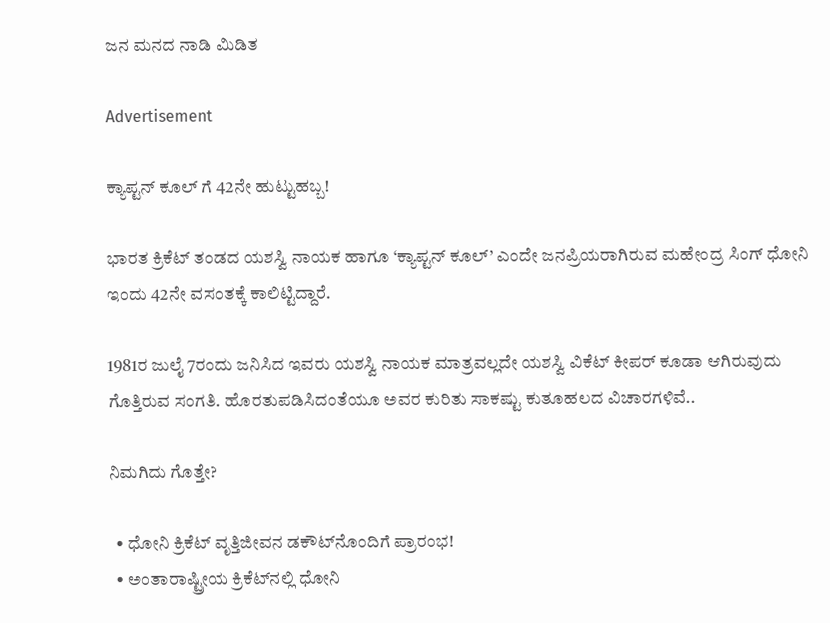ಜನ ಮನದ ನಾಡಿ ಮಿಡಿತ

Advertisement

ಕ್ಯಾಪ್ಟನ್ ಕೂಲ್ ಗೆ 42ನೇ ಹುಟ್ಟುಹಬ್ಬ!

ಭಾರತ ಕ್ರಿಕೆಟ್‌ ತಂಡದ ಯಶಸ್ವಿ ನಾಯಕ ಹಾಗೂ ‘ಕ್ಯಾಪ್ಟನ್ ಕೂಲ್’ ಎಂದೇ ಜನಪ್ರಿಯರಾಗಿರುವ ಮಹೇಂದ್ರ ಸಿಂಗ್ ಧೋನಿ ಇಂದು 42ನೇ ವಸಂತಕ್ಕೆ ಕಾಲಿಟ್ಟಿದ್ದಾರೆ.

1981ರ ಜುಲೈ 7ರಂದು ಜನಿಸಿದ ಇವರು ಯಶಸ್ವಿ ನಾಯಕ ಮಾತ್ರವಲ್ಲದೇ ಯಶಸ್ವಿ ವಿಕೆಟ್ ಕೀಪರ್ ಕೂಡಾ ಆಗಿರುವುದು ಗೊತ್ತಿರುವ ಸಂಗತಿ. ಹೊರತುಪಡಿಸಿದಂತೆಯೂ ಅವರ ಕುರಿತು ಸಾಕಷ್ಟು ಕುತೂಹಲದ ವಿಚಾರಗಳಿವೆ..

ನಿಮಗಿದು ಗೊತ್ತೇ?

  • ಧೋನಿ ಕ್ರಿಕೆಟ್ ವೃತ್ತಿಜೀವನ ಡಕೌಟ್‌ನೊಂದಿಗೆ ಪ್ರಾರಂಭ!
  • ಅಂತಾರಾಷ್ಟ್ರೀಯ ಕ್ರಿಕೆಟ್‌ನಲ್ಲಿ ಧೋನಿ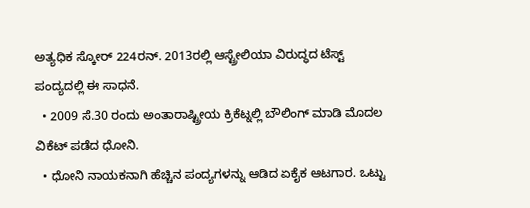ಅತ್ಯಧಿಕ ಸ್ಕೋರ್ 224ರನ್. 2013ರಲ್ಲಿ ಆಸ್ಟ್ರೇಲಿಯಾ ವಿರುದ್ಧದ ಟೆಸ್ಟ್ ಪಂದ್ಯದಲ್ಲಿ ಈ ಸಾಧನೆ.
  • 2009 ಸೆ.30 ರಂದು ಅಂತಾರಾಷ್ಟ್ರೀಯ ಕ್ರಿಕೆಟ್ನಲ್ಲಿ ಬೌಲಿಂಗ್ ಮಾಡಿ ಮೊದಲ ವಿಕೆಟ್ ಪಡೆದ ಧೋನಿ.
  • ಧೋನಿ ನಾಯಕನಾಗಿ ಹೆಚ್ಚಿನ ಪಂದ್ಯಗಳನ್ನು ಆಡಿದ ಏಕೈಕ ಆಟಗಾರ. ಒಟ್ಟು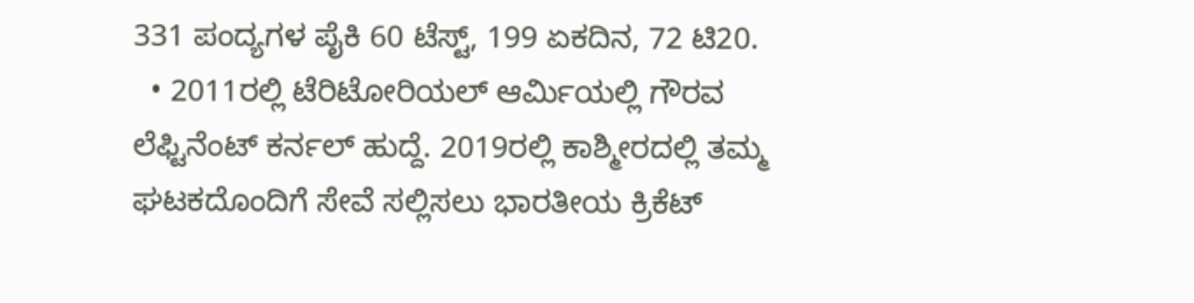331 ಪಂದ್ಯಗಳ ಪೈಕಿ 60 ಟೆಸ್ಟ್‌, 199 ಏಕದಿನ, 72 ಟಿ20.
  • 2011ರಲ್ಲಿ ಟೆರಿಟೋರಿಯಲ್ ಆರ್ಮಿಯಲ್ಲಿ ಗೌರವ ಲೆಫ್ಟಿನೆಂಟ್ ಕರ್ನಲ್ ಹುದ್ದೆ. 2019ರಲ್ಲಿ ಕಾಶ್ಮೀರದಲ್ಲಿ ತಮ್ಮ ಘಟಕದೊಂದಿಗೆ ಸೇವೆ ಸಲ್ಲಿಸಲು ಭಾರತೀಯ ಕ್ರಿಕೆಟ್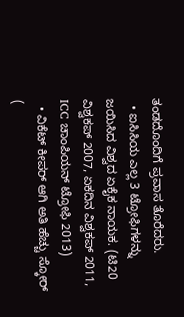ತಂಡದೊಂದಿಗೆ ಪ್ರವಾಸ ತೊರೆದರು.
  • ಐಸಿಸಿಯ ಎಲ್ಲ 3 ಟ್ರೋಫಿಗಳನ್ನು ಜಯಿಸಿದ ವಿಶ್ವದ ಏಕೈಕ ನಾಯಕ. (ಟಿ20 ವಿಶ್ವಕಪ್ 2007, ಏಕದಿನ ವಿಶ್ವಕಪ್ 2011, ICC ಚಾಂಪಿಯನ್ ಟ್ರೋಫಿ 2013)
  • ವಿಕೆಟ್ ಕೀಪರ್ ಆಗಿ ಅತಿ ಹೆಚ್ಚು ಸ್ಕೋರ್ (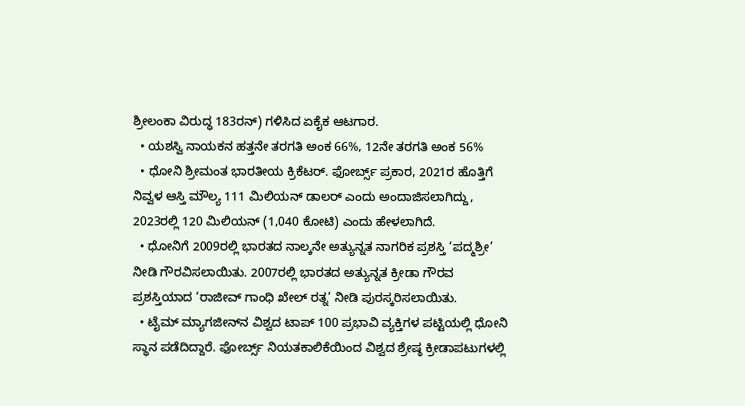ಶ್ರೀಲಂಕಾ ವಿರುದ್ಧ 183ರನ್) ಗಳಿಸಿದ ಏಕೈಕ ಆಟಗಾರ.
  • ಯಶಸ್ವಿ ನಾಯಕನ ಹತ್ತನೇ ತರಗತಿ ಅಂಕ 66%, 12ನೇ ತರಗತಿ ಅಂಕ 56%
  • ಧೋನಿ ಶ್ರೀಮಂತ ಭಾರತೀಯ ಕ್ರಿಕೆಟರ್. ಫೋರ್ಬ್ಸ್ ಪ್ರಕಾರ, 2021ರ ಹೊತ್ತಿಗೆ ನಿವ್ವಳ ಆಸ್ತಿ ಮೌಲ್ಯ 111 ಮಿಲಿಯನ್ ಡಾಲರ್ ಎಂದು ಅಂದಾಜಿಸಲಾಗಿದ್ದು, 2023ರಲ್ಲಿ 120 ಮಿಲಿಯನ್‌ (1,040 ಕೋಟಿ) ಎಂದು ಹೇಳಲಾಗಿದೆ.
  • ಧೋನಿಗೆ 2009ರಲ್ಲಿ ಭಾರತದ ನಾಲ್ಕನೇ ಅತ್ಯುನ್ನತ ನಾಗರಿಕ ಪ್ರಶಸ್ತಿ ‘ಪದ್ಮಶ್ರೀ’ ನೀಡಿ ಗೌರವಿಸಲಾಯಿತು. 2007ರಲ್ಲಿ ಭಾರತದ ಅತ್ಯುನ್ನತ ಕ್ರೀಡಾ ಗೌರವ ಪ್ರಶಸ್ತಿಯಾದ ‘ರಾಜೀವ್ ಗಾಂಧಿ ಖೇಲ್ ರತ್ನ’ ನೀಡಿ ಪುರಸ್ಕರಿಸಲಾಯಿತು.
  • ಟೈಮ್ ಮ್ಯಾಗಜೀನ್‌ನ ವಿಶ್ವದ ಟಾಪ್ 100 ಪ್ರಭಾವಿ ವ್ಯಕ್ತಿಗಳ ಪಟ್ಟಿಯಲ್ಲಿ ಧೋನಿ ಸ್ಥಾನ ಪಡೆದಿದ್ದಾರೆ. ಫೋರ್ಬ್ಸ್ ನಿಯತಕಾಲಿಕೆಯಿಂದ ವಿಶ್ವದ ಶ್ರೇಷ್ಠ ಕ್ರೀಡಾಪಟುಗಳಲ್ಲಿ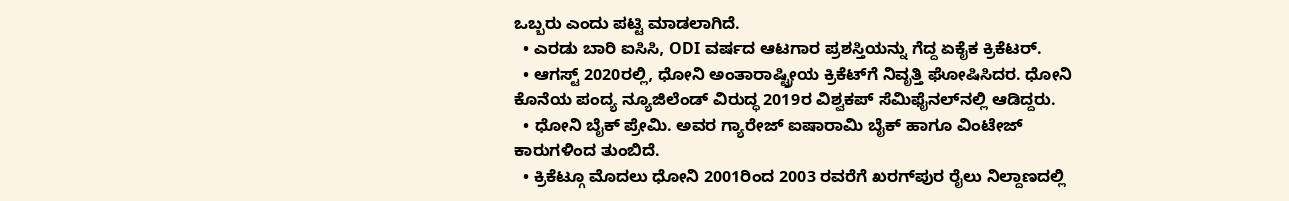ಒಬ್ಬರು ಎಂದು ಪಟ್ಟಿ ಮಾಡಲಾಗಿದೆ.
  • ಎರಡು ಬಾರಿ ಐಸಿಸಿ, ODI ವರ್ಷದ ಆಟಗಾರ ಪ್ರಶಸ್ತಿಯನ್ನು ಗೆದ್ದ ಏಕೈಕ ಕ್ರಿಕೆಟರ್.
  • ಆಗಸ್ಟ್ 2020ರಲ್ಲಿ, ಧೋನಿ ಅಂತಾರಾಷ್ಟ್ರೀಯ ಕ್ರಿಕೆಟ್‌ಗೆ ನಿವೃತ್ತಿ ಘೋಷಿಸಿದರ. ಧೋನಿ ಕೊನೆಯ ಪಂದ್ಯ ನ್ಯೂಜಿಲೆಂಡ್ ವಿರುದ್ಧ 2019ರ ವಿಶ್ವಕಪ್ ಸೆಮಿಫೈನಲ್‌ನಲ್ಲಿ ಆಡಿದ್ದರು.
  • ಧೋನಿ ಬೈಕ್ ಪ್ರೇಮಿ. ಅವರ ಗ್ಯಾರೇಜ್‌ ಐಷಾರಾಮಿ ಬೈಕ್ ಹಾಗೂ ವಿಂಟೇಜ್ ಕಾರುಗಳಿಂದ ತುಂಬಿದೆ.
  • ಕ್ರಿಕೆಟ್ಗೂ ಮೊದಲು ಧೋನಿ 2001ರಿಂದ 2003 ರವರೆಗೆ ಖರಗ್‌ಪುರ ರೈಲು ನಿಲ್ದಾಣದಲ್ಲಿ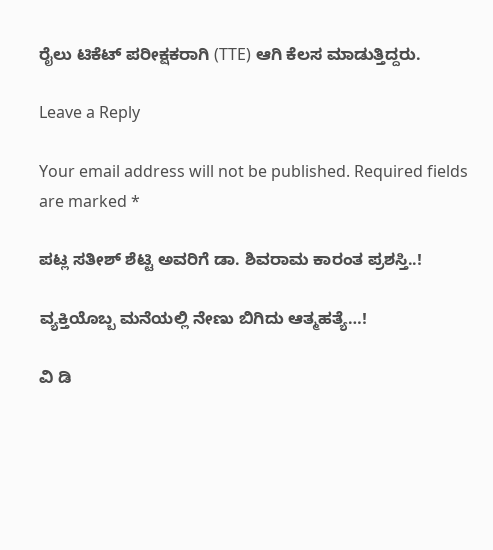ರೈಲು ಟಿಕೆಟ್ ಪರೀಕ್ಷಕರಾಗಿ (TTE) ಆಗಿ ಕೆಲಸ ಮಾಡುತ್ತಿದ್ದರು.

Leave a Reply

Your email address will not be published. Required fields are marked *

ಪಟ್ಲ ಸತೀಶ್ ಶೆಟ್ಟಿ ಅವರಿಗೆ ಡಾ. ಶಿವರಾಮ ಕಾರಂತ ಪ್ರಶಸ್ತಿ..!

ವ್ಯಕ್ತಿಯೊಬ್ಬ ಮನೆಯಲ್ಲಿ ನೇಣು ಬಿಗಿದು ಆತ್ಮಹತ್ಯೆ…!

ವಿ ಡಿ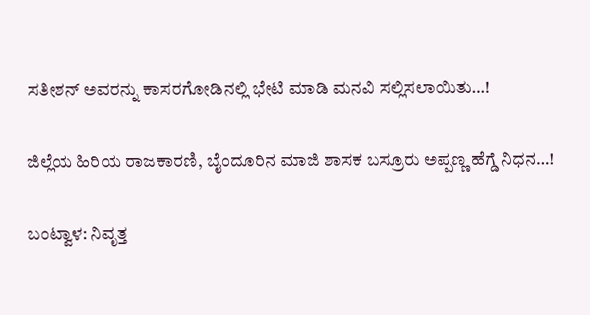ಸತೀಶನ್ ಅವರನ್ನು ಕಾಸರಗೋಡಿನಲ್ಲಿ ಭೇಟಿ ಮಾಡಿ ಮನವಿ ಸಲ್ಲಿಸಲಾಯಿತು…!

ಜಿಲ್ಲೆಯ ಹಿರಿಯ ರಾಜಕಾರಣಿ, ಬೈಂದೂರಿನ ಮಾಜಿ ಶಾಸಕ ಬಸ್ರೂರು ಅಪ್ಪಣ್ಣ ಹೆಗ್ಡೆ ನಿಧನ…!

ಬಂಟ್ವಾಳ: ನಿವೃತ್ತ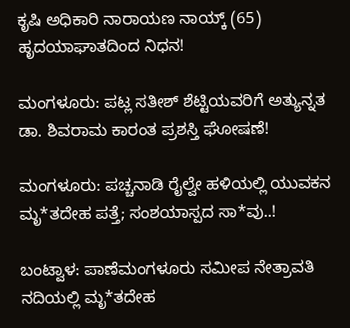ಕೃಷಿ ಅಧಿಕಾರಿ ನಾರಾಯಣ ನಾಯ್ಕ್ (65) ಹೃದಯಾಘಾತದಿಂದ ನಿಧನ!

ಮಂಗಳೂರು: ಪಟ್ಲ ಸತೀಶ್ ಶೆಟ್ಟಿಯವರಿಗೆ ಅತ್ಯುನ್ನತ ಡಾ. ಶಿವರಾಮ ಕಾರಂತ ಪ್ರಶಸ್ತಿ ಘೋಷಣೆ!

ಮಂಗಳೂರು: ಪಚ್ಚನಾಡಿ ರೈಲ್ವೇ ಹಳಿಯಲ್ಲಿ ಯುವಕನ ಮೃ*ತದೇಹ ಪತ್ತೆ; ಸಂಶಯಾಸ್ಪದ ಸಾ*ವು..!

ಬಂಟ್ವಾಳ: ಪಾಣೆಮಂಗಳೂರು ಸಮೀಪ ನೇತ್ರಾವತಿ ನದಿಯಲ್ಲಿ ಮೃ*ತದೇಹ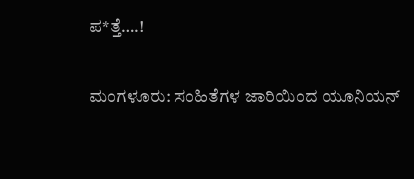ಪ*ತ್ತೆ….!

ಮಂಗಳೂರು: ಸಂಹಿತೆಗಳ ಜಾರಿಯಿಂದ ಯೂನಿಯನ್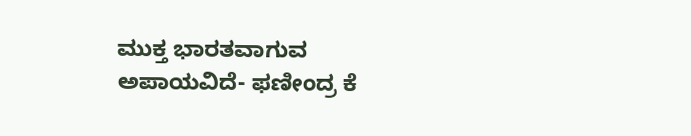ಮುಕ್ತ ಭಾರತವಾಗುವ ಅಪಾಯವಿದೆ- ಫಣೀಂದ್ರ ಕೆ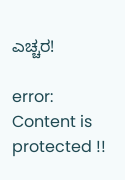ಎಚ್ಚರ!

error: Content is protected !!